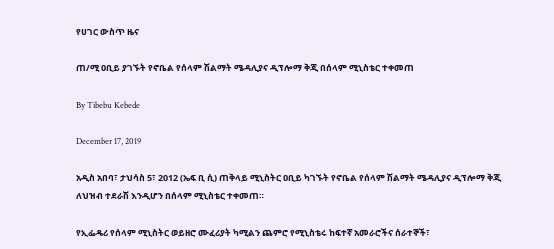የሀገር ውስጥ ዜና

ጠ/ሚ ዐቢይ ያገኙት የኖቤል የሰላም ሽልማት ሜዳሊያና ዲፕሎማ ቅጂ በሰላም ሚኒስቴር ተቀመጠ

By Tibebu Kebede

December 17, 2019

አዲስ አበባ፣ ታህሳስ 5፣ 2012 (ኤፍ ቢ ሲ) ጠቅላይ ሚኒስትር ዐቢይ ካገኙት የኖቤል የሰላም ሽልማት ሜዳሊያና ዲፕሎማ ቅጂ ለህዝብ ተደራሽ እንዲሆን በሰላም ሚኒስቴር ተቀመጠ።

የኢፌዴሪ የሰላም ሚኒስትር ወይዘሮ ሙፈሪያት ካሚልን ጨምሮ የሚኒስቴሩ ከፍተኛ አመራሮችና ሰራተኞች፣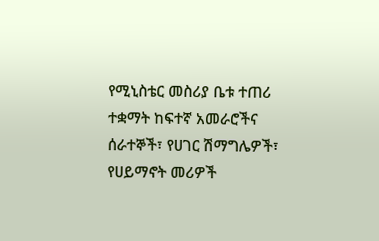የሚኒስቴር መስሪያ ቤቱ ተጠሪ ተቋማት ከፍተኛ አመራሮችና ሰራተኞች፣ የሀገር ሽማግሌዎች፣ የሀይማኖት መሪዎች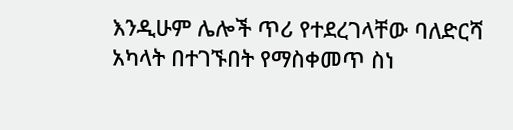እንዲሁም ሌሎች ጥሪ የተደረገላቸው ባለድርሻ አካላት በተገኙበት የማስቀመጥ ስነ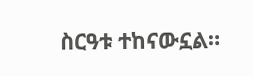ስርዓቱ ተከናውኗል።